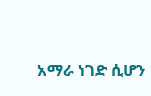አማራ ነገድ ሲሆን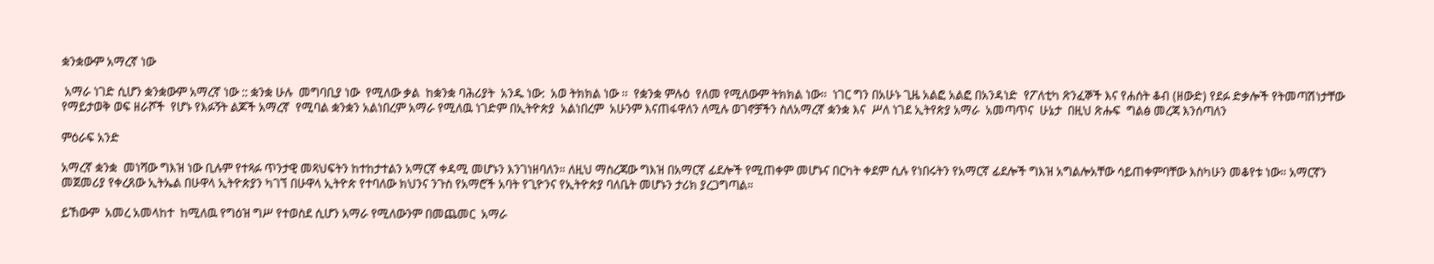ቋንቋውም አማረኛ ነው

 አማራ ነገድ ሲሆን ቋንቋውም አማረኛ ነው :: ቋንቋ ሁሉ  መግባቢያ ነው  የሚለው ቃል  ከቋንቋ ባሕሪያት  አንዱ ነው:  አወ ትክክል ነው ፡፡  የቋንቋ ምሉዕ  የለመ የሚለውም ትክክል ነው፡፡  ነገር ግን በአሁኑ ጊዜ አልፎ አልፎ በአንዳነድ  የፖለቲካ ጽንፈኞች እና የሐሰት ቆብ (ዘውድ) የደፉ ድቃሎች የትመጣሽነታቸው የማይታወቅ ወፍ ዘራሾች  የሆኑ የእፉኝት ልጆች አማረኛ  የሚባል ቋንቋን አልነበረም አማራ የሚለዉ ነገድም በኢትዮጵያ  አልነበረም  አሁንም እናጠፋዋለን ለሚሉ ወገኖቻችን ስለአማረኛ ቋንቋ እና  ሥለ ነገደ ኢትየጵያ አማራ  አመጣጥና  ሁኔታ  በዚህ ጽሑፍ  ግልፅ መረጃ እንሰጣለን

ምዕራፍ አንድ

አማረኛ ቋንቋ  መነሻው ግእዝ ነው ቢሉም የተጻፉ ጥንታዊ መጻህፍትን ከተከታተልን አማርኛ ቀዳሚ መሆኑን እንገነዘባለን። ለዚህ ማስረጃው ግእዝ በአማርኛ ፊደሎች የሚጠቀም መሆኑና በርካት ቀደም ሲሉ የነበሩትን የአማርኛ ፊደሎች ግእዝ አግልሎአቸው ሳይጠቀምባቸው እስካሁን መቆየቱ ነው። አማርኛን መጀመሪያ የቀረጸው ኢትኤል በሁዋላ ኢትዮጵያን ካገኘ በሁዋላ ኢትዮጵ የተባለው ክህንና ንጉስ የአማሮች አባት የጊዮንና የኢትዮጵያ ባለቤት መሆኑን ታሪክ ያረጋግጣል።

ይኸውም  አመረ አመላከተ  ከሚለዉ የግዕዝ ግሥ የተወስደ ሲሆን አማራ የሚለውንም በመጨመር  አማራ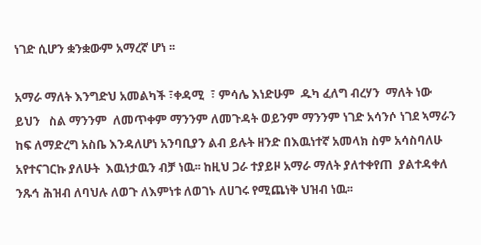ነገድ ሲሆን ቋንቋውም አማረኛ ሆነ ፡፡

አማራ ማለት እንግድህ አመልካች ፣ቀዳሚ  ፣ ምሳሌ እነድሁም  ዱካ ፈለግ ብረሃን  ማለት ነው  ይህን   ስል ማንንም  ለመጥቀም ማንንም ለመጉዳት ወይንም ማንንም ነገድ አሳንሶ ነገደ ኣማራን ከፍ ለማድረግ አስቤ እንዳለሆነ አንባቢያን ልብ ይሉት ዘንድ በእዉነተኛ አመላክ ስም አሳስባለሁ  አየተናገርኩ ያለሁት  እዉነታዉን ብቻ ነዉ፡፡ ከዚህ ጋራ ተያይዞ አማራ ማለት ያለተቀየጠ  ያልተዳቀለ  ንጹኅ ሕዝብ ለባህሉ ለወጉ ለእምነቱ ለወገኑ ለሀገሩ የሚጨነቅ ህዝብ ነዉ፡፡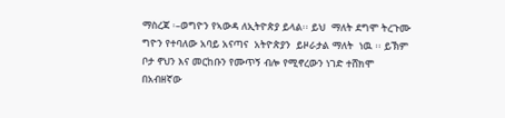ማስረጃ ፡–ወግዮን የኣውዳ ለኢትዮጵያ ይላል፡፡ ይህ  ማለት ደግሞ ትረጉሙ ግዮን የተባለው አባይ አናጣና  አትዮጵያን  ይዞራታል ማለት  ነዉ ፡፡ ይኽም ቦታ ኖህን እና መርከቡን የሙጥኝ ብሎ የሚኖረውን ነገድ ተሸክሞ  በአብዘኛው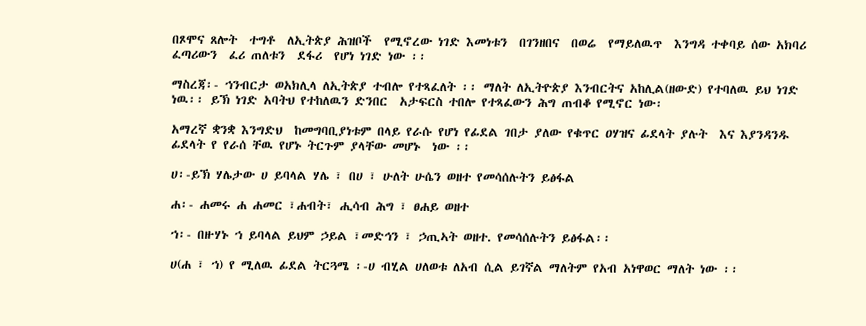በጾሞና ጸሎት  ተግቶ  ለኢትጵያ ሕዝቦች  የሚኖረው ነገድ እመነቱን  በገንዘበና  በወሬ  የማይለዉጥ  እንግዳ ተቀባይ ሰው አክባሪ ፈጣሪውን  ፈሪ ጠለቱን  ደፋሪ  የሆነ ነገድ ነው ፡፡

ማስረጃ፡- ኀንብርታ ወአክሊላ ለኢትጵያ ተብሎ የተጻፈለት ፡፡ ማለት ለኢትዮጵያ እንብርትና አከሊል(ዘውድ) የተባለዉ ይህ ነገድ ነዉ፡፡ ይኽ ነገድ አባትህ የተከለዉን ድንበር  አታፍርስ ተበሎ የተጻፈውን ሕግ ጠብቆ የሚኖር ነው፡

አማረኛ ቋንቋ እንግድህ  ከመግባቢያነቱም በላይ የራሱ የሆነ የፊደል ገበታ ያለው የቁጥር ዐሃዝና ፊደላት ያሉት  እና እያንዳንዱ ፊደላት የ የራሰ ቸዉ የሆኑ ትርጉም ያላቸው መሆኑ  ነው ፡፡

ሀ፡-ይኽ ሃሌታው ሀ ይባላል ሃሌ ፣ በሀ ፣ ሁለት ሁሴን ወዘተ የመሳሰሉትን ይፅፋል

ሐ፡- ሐመሩ ሐ ሐመር ፣ሐብት፣ ሒሳብ ሕግ ፣ ፀሐይ ወዘተ

ኀ፡- በዙሃኑ ኀ ይባላል ይህም ኃይል ፣መድኅን ፣ ኃጢኣት ወዘተ. የመሳሰሉትን ይፅፋል፡፡

ሀ(ሐ ፣ ኀ) የ ሚለዉ ፊደል ትርጓሜ ፡-ሀ ብሂል ሀለወቱ ለአብ ሲል ይገኛል ማለትም የአብ አነዋወር ማለት ነው ፡፡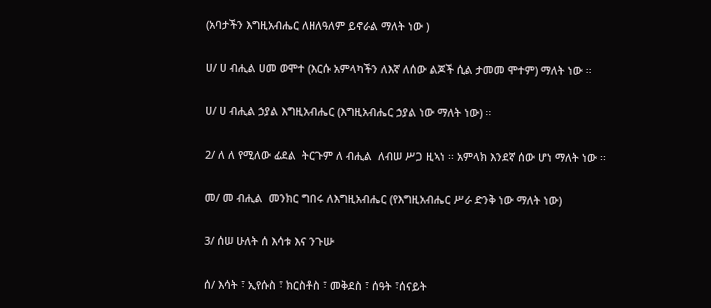(አባታችን እግዚአብሔር ለዘለዓለም ይኖራል ማለት ነው )

ሀ/ ሀ ብሒል ሀመ ወሞተ (እርሱ አምላካችን ለእኛ ለሰው ልጆች ሲል ታመመ ሞተም) ማለት ነው ፡፡

ሀ/ ሀ ብሒል ኃያል እግዚአብሔር (እግዚአብሔር ኃያል ነው ማለት ነው) ፡፡

2/ ለ ለ የሚለው ፊደል  ትርጉም ለ ብሒል  ለብሠ ሥጋ ዚኣነ ፡፡ አምላክ እንደኛ ሰው ሆነ ማለት ነው ፡፡

መ/ መ ብሒል  መንክር ግበሩ ለእግዚአብሔር (የእግዚአብሔር ሥራ ድንቅ ነው ማለት ነው)

3/ ሰሠ ሁለት ሰ እሳቱ እና ንጉሡ

ሰ/ እሳት ፣ ኢየሱስ ፣ ክርስቶስ ፣ መቅደስ ፣ ሰዓት ፣ሰናይት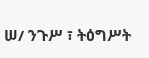ሠ/ ንጉሥ ፣ ትዕግሥት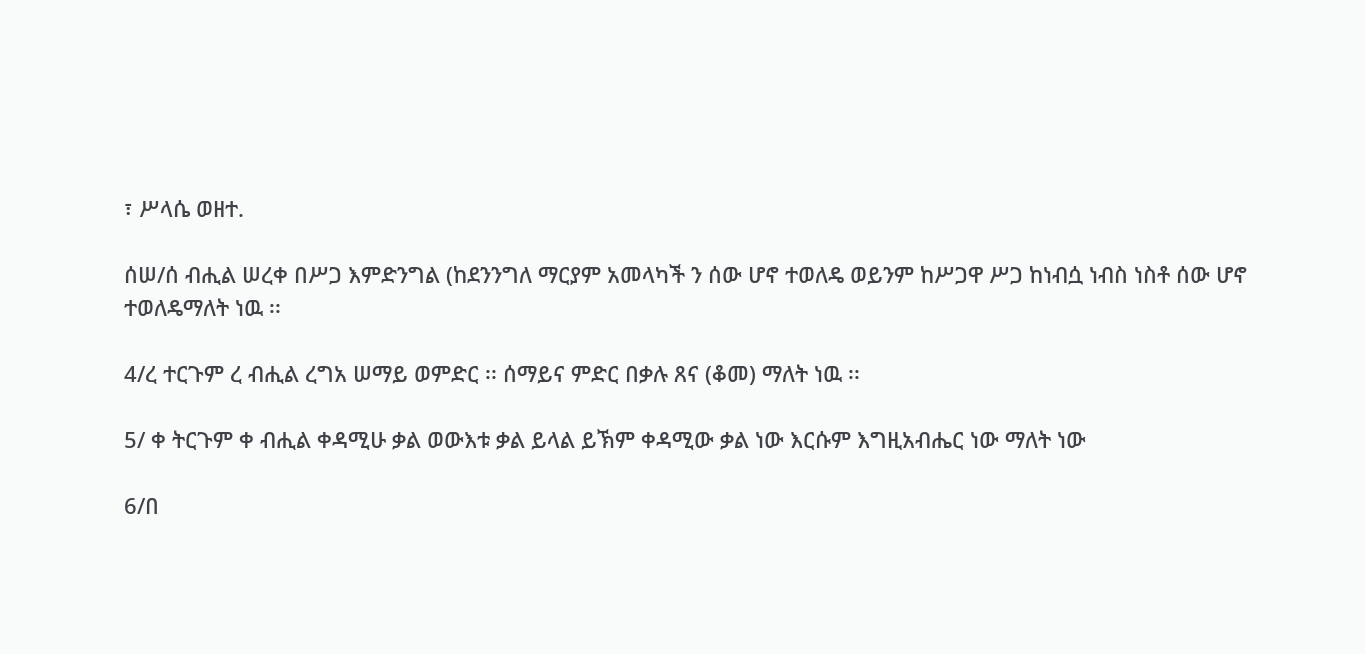፣ ሥላሴ ወዘተ.

ሰሠ/ሰ ብሒል ሠረቀ በሥጋ እምድንግል (ከደንንግለ ማርያም አመላካች ን ሰው ሆኖ ተወለዴ ወይንም ከሥጋዋ ሥጋ ከነብሷ ነብስ ነስቶ ሰው ሆኖ ተወለዴማለት ነዉ ፡፡

4/ረ ተርጉም ረ ብሒል ረግአ ሠማይ ወምድር ፡፡ ሰማይና ምድር በቃሉ ጸና (ቆመ) ማለት ነዉ ፡፡

5/ ቀ ትርጉም ቀ ብሒል ቀዳሚሁ ቃል ወውእቱ ቃል ይላል ይኽም ቀዳሚው ቃል ነው እርሱም እግዚአብሔር ነው ማለት ነው

6/በ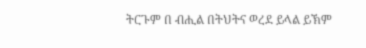ትርጉም በ ብሒል በትህትና ወረደ ይላል ይኽም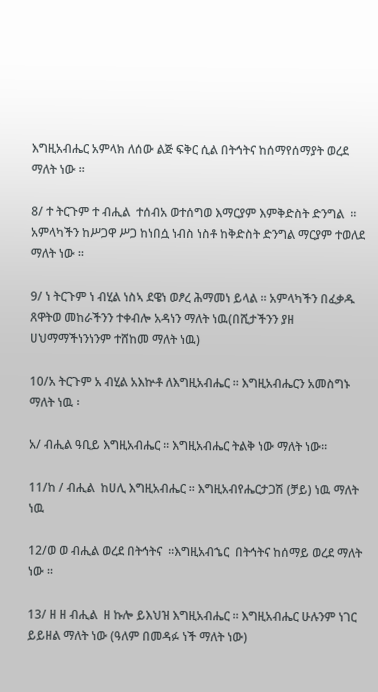እግዚአብሔር አምላክ ለሰው ልጅ ፍቅር ሲል በትኅትና ከሰማየሰማያት ወረደ ማለት ነው ፡፡

8/ ተ ትርጉም ተ ብሒል  ተሰብአ ወተሰግወ እማርያም እምቅድስት ድንግል  ፡፡ አምላካችን ከሥጋዋ ሥጋ ከነበሷ ነብስ ነስቶ ከቅድስት ድንግል ማርያም ተወለደ ማለት ነው ፡፡

9/ ነ ትርጉም ነ ብሂል ነስኣ ደዌነ ወፆረ ሕማመነ ይላል ፡፡ አምላካችን በፈቃዱ ጸዋትወ መከራችንን ተቀብሎ አዳነን ማለት ነዉ(በሺታችንን ያዘ ሀህማማችነንነንም ተሸከመ ማለት ነዉ)

10/አ ትርጉም አ ብሂል አእኵቶ ለእግዚአብሔር ፡፡ እግዚአብሔርን አመስግኑ ማለት ነዉ ፡

አ/ ብሒል ዓቢይ እግዚአብሔር ፡፡ እግዚአብሔር ትልቅ ነው ማለት ነው፡፡

11/ከ / ብሒል  ከሀሊ እግዚአብሔር ፡፡ እግዚአብየሔርታጋሽ (ቻይ) ነዉ ማለት ነዉ

12/ወ ወ ብሒል ወረደ በትኅትና  ፡፡እግዚአብኄር  በትኅትና ከሰማይ ወረደ ማለት  ነው ፡፡

13/ ዘ ዘ ብሒል  ዘ ኩሎ ይእህዝ እግዚአብሔር ፡፡ እግዚአብሔር ሁሉንም ነገር ይይዘል ማለት ነው (ዓለም በመዳፉ ነች ማለት ነው)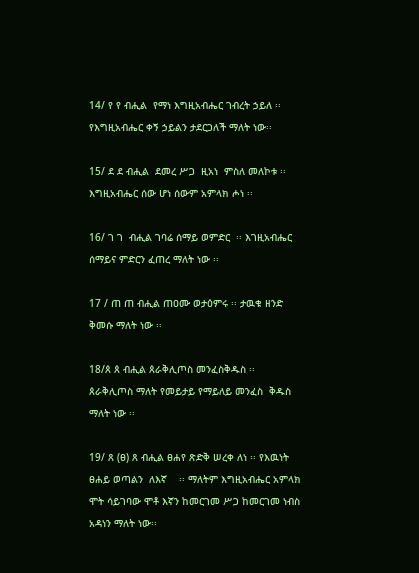14/ የ የ ብሒል  የማነ እግዚአብሔር ገብረት ኃይለ ፡፡ የእግዚአብሔር ቀኝ ኃይልን ታደርጋለች ማለት ነው፡፡

15/ ደ ደ ብሒል  ደመረ ሥጋ  ዚአነ  ምስለ መለኮቱ ፡፡ እግዚአብሔር ሰው ሆነ ሰውም አምላክ ሖነ ፡፡

16/ ገ ገ  ብሒል ገባሬ ሰማይ ወምድር  ፡፡ እገዚአብሔር ሰማይና ምድርን ፈጠረ ማለት ነው ፡፡

17 / ጠ ጠ ብሒል ጠዐሙ ወታዕምሩ ፡፡ ታዉቁ ዘንድ ቅመሱ ማለት ነው ፡፡

18/ጰ ጰ ብሒል ጰራቅሊጦስ መንፈስቅዱስ ፡፡  ጰራቅሊጦስ ማለት የመይታይ የማይለይ መንፈስ  ቅዱስ ማለት ነው ፡፡

19/ ጸ (ፀ) ጸ ብሒል ፀሐየ ጽድቅ ሠረቀ ለነ ፡፡ የእዉነት ፀሐይ ወጣልን  ለእኛ    ፡፡ ማለትም እግዚአብሔር አምላክ ሞት ሳይገባው ሞቶ እኛን ከመርገመ ሥጋ ከመርገመ ነብስ አዳነን ማለት ነው፡፡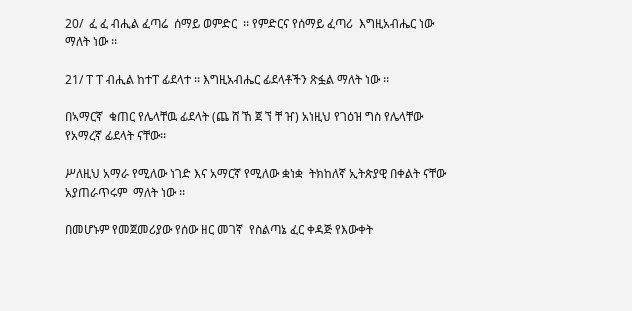20/  ፈ ፈ ብሒል ፈጣሬ  ሰማይ ወምድር  ፡፡ የምድርና የሰማይ ፈጣሪ  እግዚአብሔር ነው ማለት ነው ፡፡

21/ ፐ ፐ ብሒል ከተፐ ፊደላተ ፡፡ እግዚአብሔር ፊደላቶችን ጽፏል ማለት ነው ፡፡

በኣማርኛ  ቁጠር የሌላቸዉ ፊደላት (ጨ ሸ ኸ ጀ ኘ ቸ ዠ) አነዚህ የገዕዝ ግስ የሌላቸው የአማረኛ ፊደላት ናቸው፡፡

ሥለዚህ አማራ የሚለው ነገድ እና አማርኛ የሚለው ቋነቋ  ትክከለኛ ኢትጵያዊ በቀልት ናቸው አያጠራጥሩም  ማለት ነው ፡፡

በመሆኑም የመጀመሪያው የሰው ዘር መገኛ  የስልጣኔ ፈር ቀዳጅ የእውቀት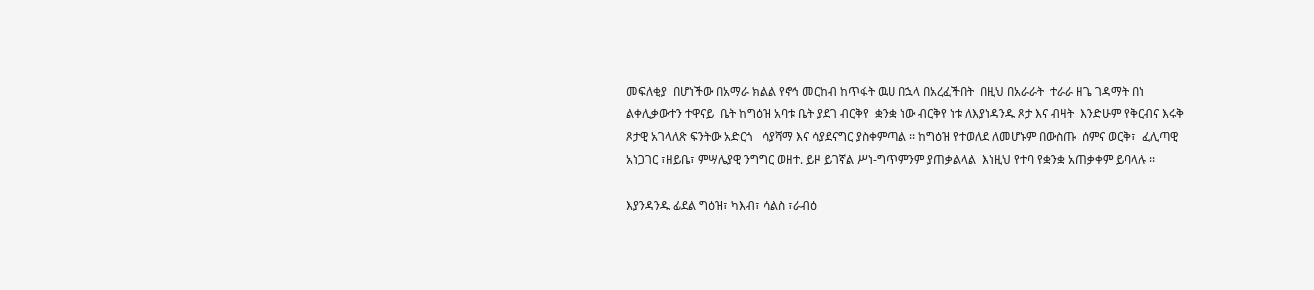መፍለቂያ  በሆነችው በአማራ ክልል የኖኅ መርከብ ከጥፋት ዉሀ በኋላ በአረፈችበት  በዚህ በአራራት  ተራራ ዘጌ ገዳማት በነ ልቀሊቃውተን ተዋናይ  ቤት ከግዕዝ አባቱ ቤት ያደገ ብርቅየ  ቋንቋ ነው ብርቅየ ነቱ ለእያነዳንዱ ጾታ እና ብዛት  እንድሁም የቅርብና እሩቅ ጾታዊ አገላለጽ ፍንትው አድርጎ   ሳያሻማ እና ሳያደናግር ያስቀምጣል ፡፡ ከግዕዝ የተወለደ ለመሆኑም በውስጡ  ሰምና ወርቅ፣  ፈሊጣዊ አነጋገር ፣ዘይቤ፣ ምሣሌያዊ ንግግር ወዘተ. ይዞ ይገኛል ሥነ-ግጥምንም ያጠቃልላል  እነዚህ የተባ የቋንቋ አጠቃቀም ይባላሉ ፡፡

እያንዳንዱ ፊደል ግዕዝ፣ ካእብ፣ ሳልስ ፣ራብዕ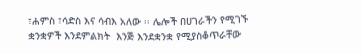፣ሐምስ ፣ሳድስ እና ሳብእ አለው ፡፡ ሌሎች በሀገራችን የሚገኙ ቋንቋዎች እንደምልክት  እንጅ እንደቋንቋ የሚያስቆጥራቸው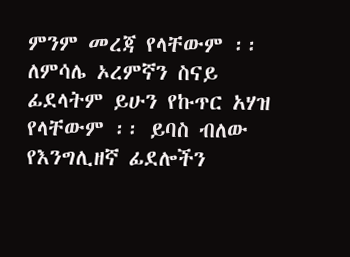ምንም መረጃ የላቸውም ፡፡ ለምሳሌ ኦረምኛን ስናይ ፊደላትም ይሁን የኩጥር አሃዝ የላቸውም ፡፡ ይባስ ብለው የእንግሊዘኛ ፊደሎችን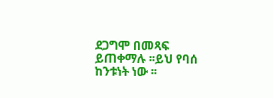ደጋግሞ በመጻፍ ይጠቀማሉ ፡፡ይህ የባሰ ከንቱነት ነው ፡፡